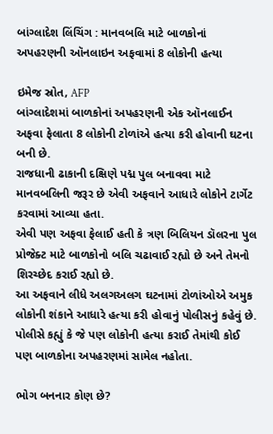બાંગ્લાદેશ લિંચિંગ : માનવબલિ માટે બાળકોનાં અપહરણની ઑનલાઇન અફવામાં 8 લોકોની હત્યા

ઇમેજ સ્રોત, AFP
બાંગ્લાદેશમાં બાળકોનાં અપહરણની એક ઑનલાઈન અફવા ફેલાતા 8 લોકોની ટોળાંએ હત્યા કરી હોવાની ઘટના બની છે.
રાજધાની ઢાકાની દક્ષિણે પદ્મ પુલ બનાવવા માટે માનવબલિની જરૂર છે એવી અફવાને આધારે લોકોને ટાર્ગેટ કરવામાં આવ્યા હતા.
એવી પણ અફવા ફેલાઈ હતી કે ત્રણ બિલિયન ડૉલરના પુલ પ્રોજેક્ટ માટે બાળકોનો બલિ ચઢાવાઈ રહ્યો છે અને તેમનો શિરચ્છેદ કરાઈ રહ્યો છે.
આ અફવાને લીધે અલગઅલગ ઘટનામાં ટોળાંઓએ અમુક લોકોની શંકાને આધારે હત્યા કરી હોવાનું પોલીસનું કહેવું છે.
પોલીસે કહ્યું કે જે પણ લોકોની હત્યા કરાઈ તેમાંથી કોઈ પણ બાળકોના અપહરણમાં સામેલ નહોતા.

ભોગ બનનાર કોણ છે?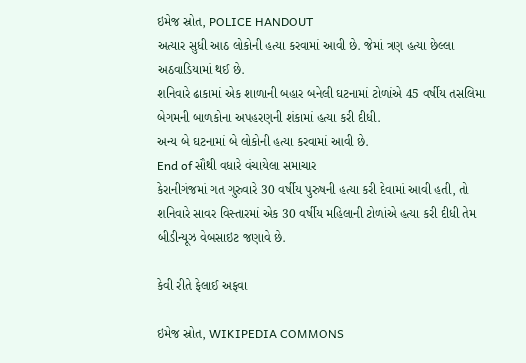ઇમેજ સ્રોત, POLICE HANDOUT
અત્યાર સુધી આઠ લોકોની હત્યા કરવામાં આવી છે. જેમાં ત્રણ હત્યા છેલ્લા અઠવાડિયામાં થઈ છે.
શનિવારે ઢાકામાં એક શાળાની બહાર બનેલી ઘટનામાં ટોળાંએ 45 વર્ષીય તસલિમા બેગમની બાળકોના અપહરણની શંકામાં હત્યા કરી દીધી.
અન્ય બે ઘટનામાં બે લોકોની હત્યા કરવામાં આવી છે.
End of સૌથી વધારે વંચાયેલા સમાચાર
કેરાનીગંજમાં ગત ગુરુવારે 30 વર્ષીય પુરુષની હત્યા કરી દેવામાં આવી હતી, તો શનિવારે સાવર વિસ્તારમાં એક 30 વર્ષીય મહિલાની ટોળાંએ હત્યા કરી દીધી તેમ બીડીન્યૂઝ વેબસાઇટ જણાવે છે.

કેવી રીતે ફેલાઈ અફવા

ઇમેજ સ્રોત, WIKIPEDIA COMMONS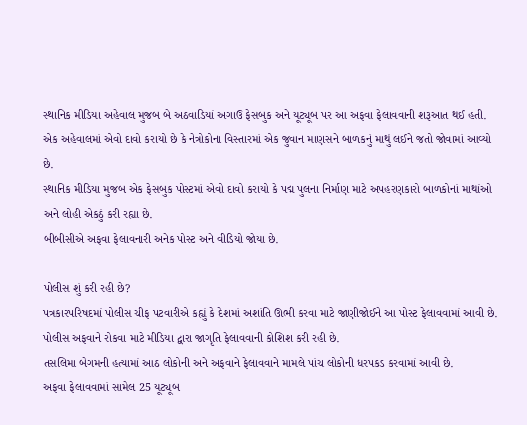સ્થાનિક મીડિયા અહેવાલ મુજબ બે અઠવાડિયાં અગાઉ ફેસબુક અને યૂટ્યૂબ પર આ અફવા ફેલાવવાની શરૂઆત થઈ હતી.
એક અહેવાલમાં એવો દાવો કરાયો છે કે નેત્રોકોના વિસ્તારમાં એક જુવાન માણસને બાળકનું માથું લઈને જતો જોવામાં આવ્યો છે.
સ્થાનિક મીડિયા મુજબ એક ફેસબુક પોસ્ટમાં એવો દાવો કરાયો કે પદ્મ પુલના નિર્માણ માટે અપહરણકારો બાળકોનાં માથાંઓ અને લોહી એકઠું કરી રહ્યા છે.
બીબીસીએ અફવા ફેલાવનારી અનેક પોસ્ટ અને વીડિયો જોયા છે.

પોલીસ શું કરી રહી છે?
પત્રકારપરિષદમાં પોલીસ ચીફ પટવારીએ કહ્યું કે દેશમાં અશાંતિ ઊભી કરવા માટે જાણીજોઈને આ પોસ્ટ ફેલાવવામાં આવી છે.
પોલીસ અફવાને રોકવા માટે મીડિયા દ્વારા જાગૃતિ ફેલાવવાની કોશિશ કરી રહી છે.
તસલિમા બેગમની હત્યામાં આઠ લોકોની અને અફવાને ફેલાવવાને મામલે પાંચ લોકોની ધરપકડ કરવામાં આવી છે.
અફવા ફેલાવવામાં સામેલ 25 યૂટ્યૂબ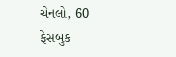ચેનલો, 60 ફેસબુક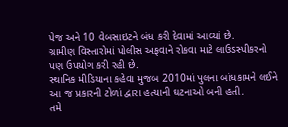પેજ અને 10 વેબસાઇટને બંધ કરી દેવામાં આવ્યાં છે.
ગ્રામીણ વિસ્તારોમાં પોલીસ અફવાને રોકવા માટે લાઉડસ્પીકરનો પણ ઉપયોગ કરી રહી છે.
સ્થાનિક મીડિયાના કહેવા મુજબ 2010માં પુલના બાંધકામને લઈને આ જ પ્રકારની ટોળાં દ્વારા હત્યાની ઘટનાઓ બની હતી.
તમે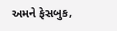અમને ફેસબુક,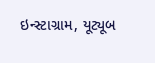ઇન્સ્ટાગ્રામ, યૂટ્યૂબ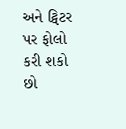અને ટ્વિટર પર ફોલો કરી શકો છો